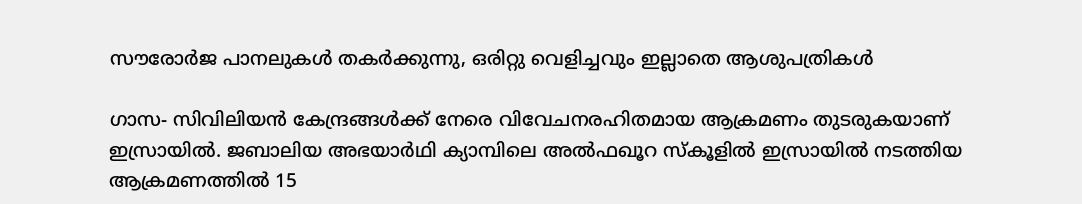സൗരോര്‍ജ പാനലുകള്‍ തകര്‍ക്കുന്നു, ഒരിറ്റു വെളിച്ചവും ഇല്ലാതെ ആശുപത്രികള്‍

ഗാസ- സിവിലിയന്‍ കേന്ദ്രങ്ങള്‍ക്ക് നേരെ വിവേചനരഹിതമായ ആക്രമണം തുടരുകയാണ് ഇസ്രായില്‍. ജബാലിയ അഭയാര്‍ഥി ക്യാമ്പിലെ അല്‍ഫഖൂറ സ്‌കൂളില്‍ ഇസ്രായില്‍ നടത്തിയ ആക്രമണത്തില്‍ 15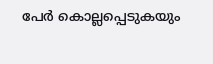പേര്‍ കൊല്ലപ്പെടുകയും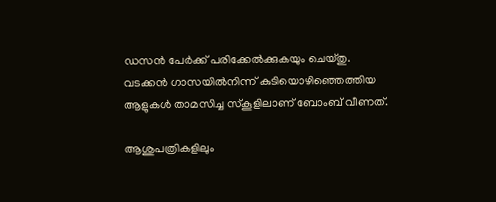ഡസന്‍ പേര്‍ക്ക് പരിക്കേല്‍ക്കുകയും ചെയ്തു. വടക്കന്‍ ഗാസയില്‍നിന്ന് കുടിയൊഴിഞ്ഞെത്തിയ ആളുകള്‍ താമസിച്ച സ്‌കൂളിലാണ് ബോംബ് വീണത്.

ആശുപത്രികളിലും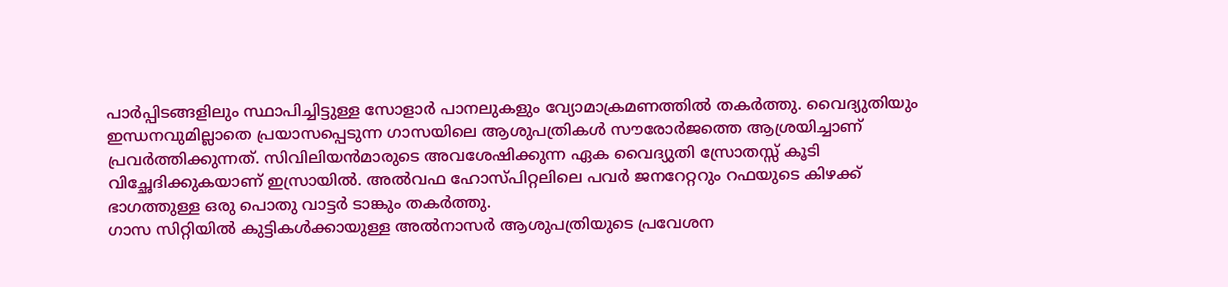പാര്‍പ്പിടങ്ങളിലും സ്ഥാപിച്ചിട്ടുള്ള സോളാര്‍ പാനലുകളും വ്യോമാക്രമണത്തില്‍ തകര്‍ത്തു. വൈദ്യുതിയും ഇന്ധനവുമില്ലാതെ പ്രയാസപ്പെടുന്ന ഗാസയിലെ ആശുപത്രികള്‍ സൗരോര്‍ജത്തെ ആശ്രയിച്ചാണ് പ്രവര്‍ത്തിക്കുന്നത്. സിവിലിയന്‍മാരുടെ അവശേഷിക്കുന്ന ഏക വൈദ്യുതി സ്രോതസ്സ് കൂടി വിച്ഛേദിക്കുകയാണ് ഇസ്രായില്‍. അല്‍വഫ ഹോസ്പിറ്റലിലെ പവര്‍ ജനറേറ്ററും റഫയുടെ കിഴക്ക് ഭാഗത്തുള്ള ഒരു പൊതു വാട്ടര്‍ ടാങ്കും തകര്‍ത്തു.
ഗാസ സിറ്റിയില്‍ കുട്ടികള്‍ക്കായുള്ള അല്‍നാസര്‍ ആശുപത്രിയുടെ പ്രവേശന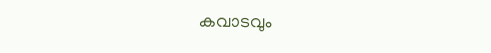കവാടവും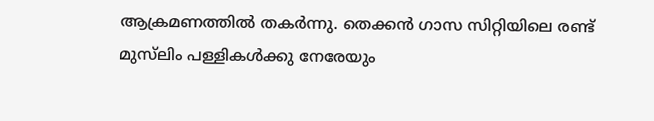ആക്രമണത്തില്‍ തകര്‍ന്നു. തെക്കന്‍ ഗാസ സിറ്റിയിലെ രണ്ട് മുസ്‌ലിം പള്ളികള്‍ക്കു നേരേയും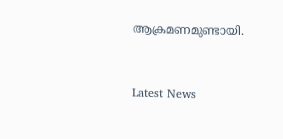ആക്രമണമുണ്ടായി.



Latest News